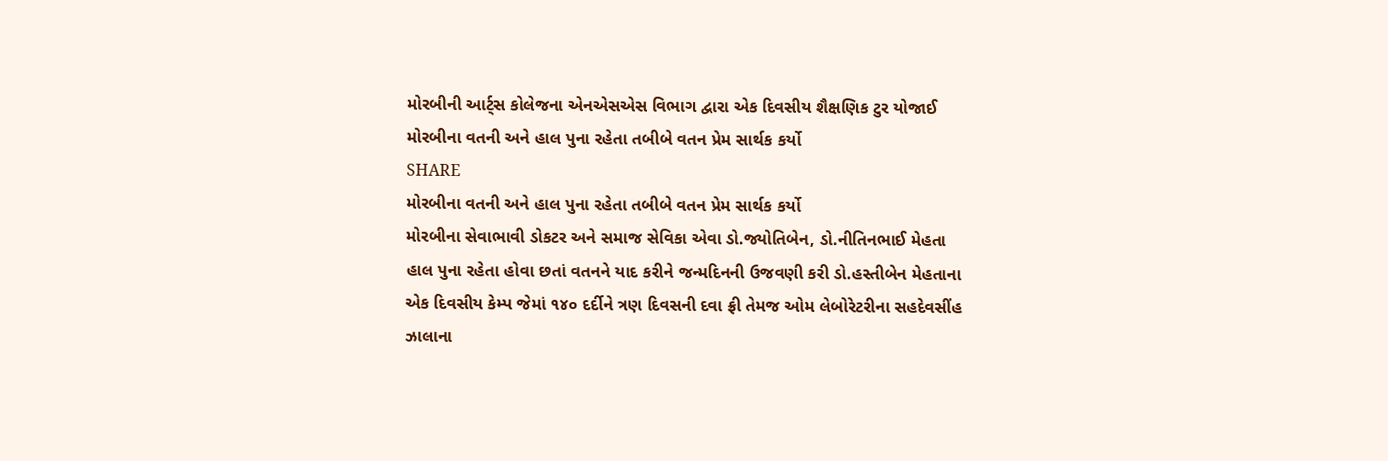મોરબીની આર્ટ્સ કોલેજના એનએસએસ વિભાગ દ્વારા એક દિવસીય શૈક્ષણિક ટુર યોજાઈ
મોરબીના વતની અને હાલ પુના રહેતા તબીબે વતન પ્રેમ સાર્થક કર્યો
SHARE
મોરબીના વતની અને હાલ પુના રહેતા તબીબે વતન પ્રેમ સાર્થક કર્યો
મોરબીના સેવાભાવી ડોકટર અને સમાજ સેવિકા એવા ડો.જ્યોતિબેન, ડો.નીતિનભાઈ મેહતા હાલ પુના રહેતા હોવા છતાં વતનને યાદ કરીને જન્મદિનની ઉજવણી કરી ડો.હસ્તીબેન મેહતાના એક દિવસીય કેમ્પ જેમાં ૧૪૦ દર્દીને ત્રણ દિવસની દવા ફ્રી તેમજ ઓમ લેબોરેટરીના સહદેવસીંહ ઝાલાના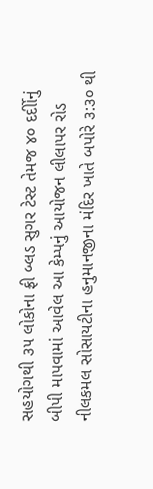સહયોગથી ૩૫ લોકોના ફ્રી બ્લડ સુગર ટેસ્ટ તેમજ ૪૦ દર્દીોનું બીપી માપવામાં આવેલ આ કેમ્પનું આયોજન લીલાપર રોડ નીલકમલ સોસાયટીના હનુમાનજીના મંદિર ખાતે બપોરે ૩:૩૦ થી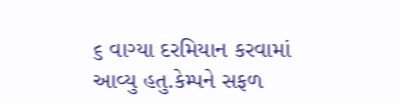૬ વાગ્યા દરમિયાન કરવામાં આવ્યુ હતુ.કેમ્પને સફળ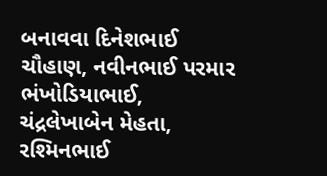બનાવવા દિનેશભાઈ ચૌહાણ, નવીનભાઈ પરમાર ભંખોડિયાભાઈ, ચંદ્રલેખાબેન મેહતા, રશ્મિનભાઈ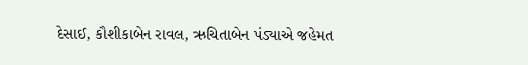દેસાઈ, કૌશીકાબેન રાવલ, ઋચિતાબેન પંડ્યાએ જહેમત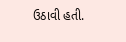ઉઠાવી હતી.